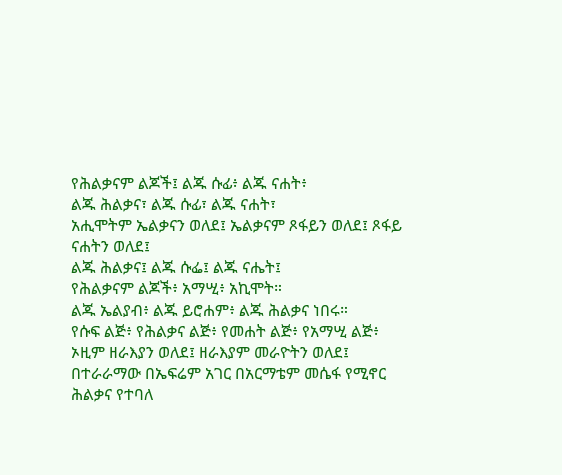የሕልቃናም ልጆች፤ ልጁ ሱፊ፥ ልጁ ናሐት፥
ልጁ ሕልቃና፣ ልጁ ሱፊ፣ ልጁ ናሐት፣
አሒሞትም ኤልቃናን ወለደ፤ ኤልቃናም ጾፋይን ወለደ፤ ጾፋይ ናሐትን ወለደ፤
ልጁ ሕልቃና፤ ልጁ ሱፌ፤ ልጁ ናሔት፤
የሕልቃናም ልጆች፥ አማሢ፥ አኪሞት።
ልጁ ኤልያብ፥ ልጁ ይሮሐም፥ ልጁ ሕልቃና ነበሩ።
የሱፍ ልጅ፥ የሕልቃና ልጅ፥ የመሐት ልጅ፥ የአማሢ ልጅ፥
ኦዚም ዘራእያን ወለደ፤ ዘራእያም መራዮትን ወለደ፤
በተራራማው በኤፍሬም አገር በአርማቴም መሴፋ የሚኖር ሕልቃና የተባለ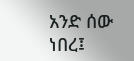አንድ ሰው ነበረ፤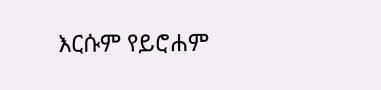እርሱም የይሮሐም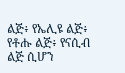ልጅ፥ የኤሊዩ ልጅ፥ የቶሑ ልጅ፥ የናሲብ ልጅ ሲሆን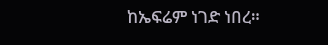ከኤፍሬም ነገድ ነበረ።